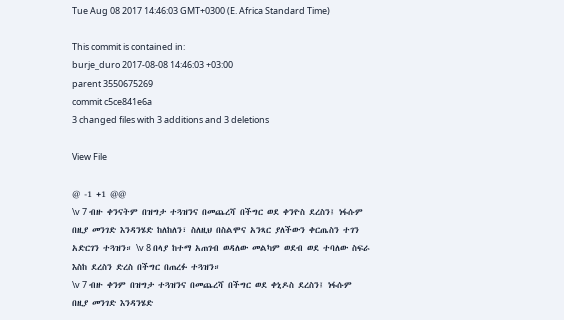Tue Aug 08 2017 14:46:03 GMT+0300 (E. Africa Standard Time)

This commit is contained in:
burje_duro 2017-08-08 14:46:03 +03:00
parent 3550675269
commit c5ce841e6a
3 changed files with 3 additions and 3 deletions

View File

@ -1 +1 @@
\v 7 ብዙ ቀንናትም በዝግታ ተጓዝንና በመጨረሻ በችግር ወደ ቀንዮስ ደረስን፤ ነፋሱም በዚያ መንገድ እንዳንሄድ ከለከለን፣ ስለዚህ በስልሞና አንጻር ያለችውን ቀርጤስን ተገን አድርገን ተጓዝን። \v 8 በላያ ከተማ አጠገብ ወዳለው መልካም ወደብ ወደ ተባለው ስፍራ እስከ ደረስን ድረስ በችግር በጠረፉ ተጓዝን።
\v 7 ብዙ ቀንም በዝግታ ተጓዝንና በመጨረሻ በችግር ወደ ቀኒዶስ ደረስን፤ ነፋሱም በዚያ መንገድ እንዳንሄድ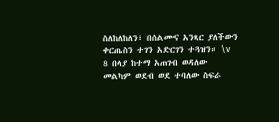ስለከለከለን፣ በሰልሙና አንጻር ያለችውን ቀርጤስን ተገን አድርገን ተጓዝን። \v 8 በላያ ከተማ አጠገብ ወዳለው መልካም ወደብ ወደ ተባለው ስፍራ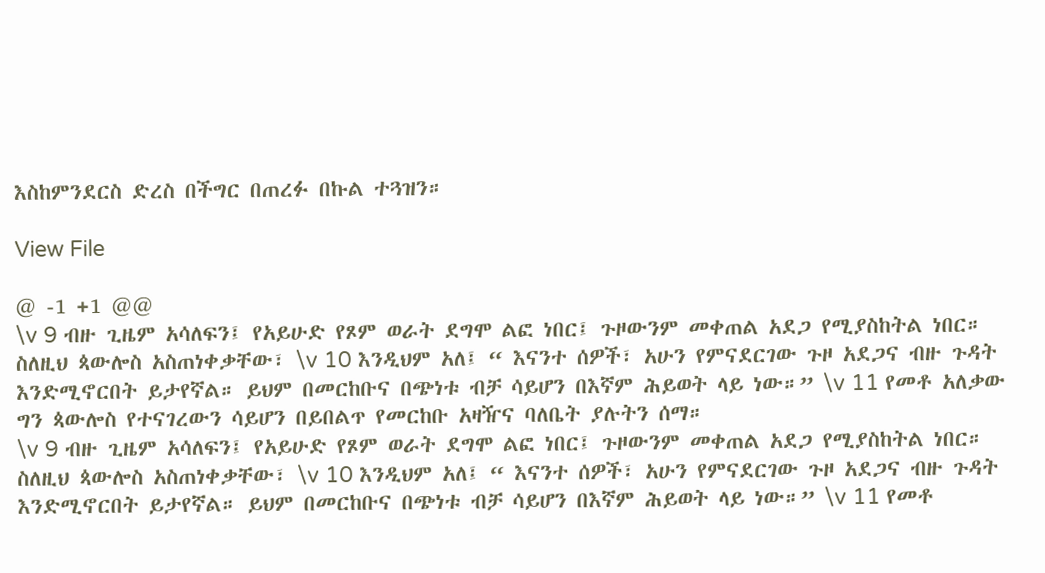እስከምንደርስ ድረስ በችግር በጠረፉ በኩል ተጓዝን።

View File

@ -1 +1 @@
\v 9 ብዙ ጊዜም አሳለፍን፤ የአይሁድ የጾም ወራት ደግሞ ልፎ ነበር፤ ጉዞውንም መቀጠል አደጋ የሚያስከትል ነበር። ስለዚህ ጳውሎስ አስጠነቀቃቸው፣ \v 10 እንዲህም አለ፤ “ እናንተ ሰዎች፣ አሁን የምናደርገው ጉዞ አደጋና ብዙ ጉዳት እንድሚኖርበት ይታየኛል። ይህም በመርከቡና በጭነቱ ብቻ ሳይሆን በእኛም ሕይወት ላይ ነው።” \v 11 የመቶ አለቃው ግን ጳውሎስ የተናገረውን ሳይሆን በይበልጥ የመርከቡ አዛዥና ባለቤት ያሉትን ሰማ።
\v 9 ብዙ ጊዜም አሳለፍን፤ የአይሁድ የጾም ወራት ደግሞ ልፎ ነበር፤ ጉዞውንም መቀጠል አደጋ የሚያስከትል ነበር። ስለዚህ ጳውሎስ አስጠነቀቃቸው፣ \v 10 እንዲህም አለ፤ “ እናንተ ሰዎች፣ አሁን የምናደርገው ጉዞ አደጋና ብዙ ጉዳት እንድሚኖርበት ይታየኛል። ይህም በመርከቡና በጭነቱ ብቻ ሳይሆን በእኛም ሕይወት ላይ ነው።” \v 11 የመቶ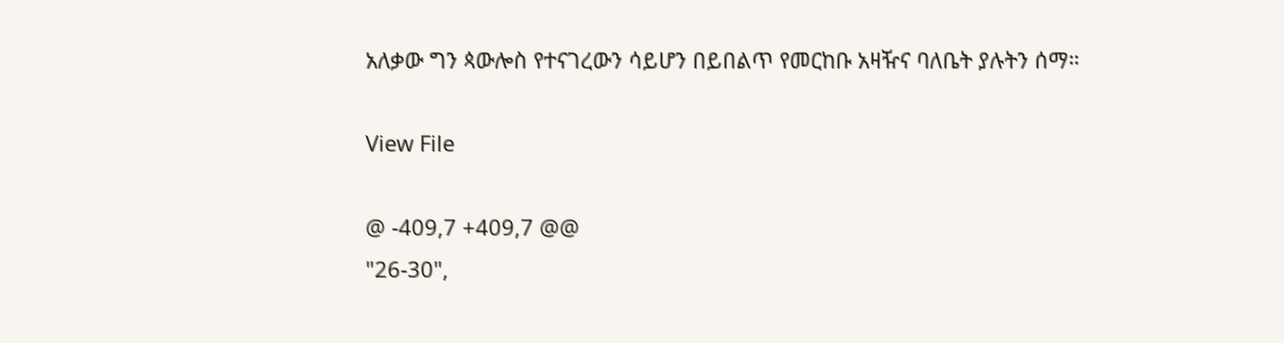አለቃው ግን ጳውሎስ የተናገረውን ሳይሆን በይበልጥ የመርከቡ አዛዥና ባለቤት ያሉትን ሰማ።

View File

@ -409,7 +409,7 @@
"26-30",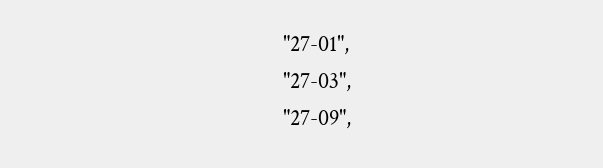"27-01",
"27-03",
"27-09",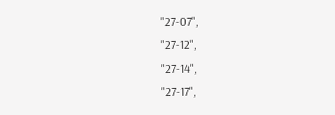"27-07",
"27-12",
"27-14",
"27-17",